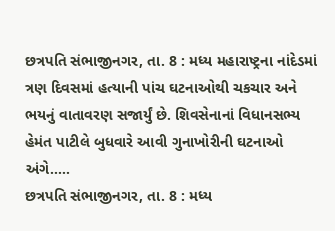છત્રપતિ સંભાજીનગર, તા. 8 : મધ્ય મહારાષ્ટ્રના નાંદેડમાં ત્રણ દિવસમાં હત્યાની પાંચ ઘટનાઓથી ચકચાર અને ભયનું વાતાવરણ સજાર્યું છે. શિવસેનાનાં વિધાનસભ્ય હેમંત પાટીલે બુધવારે આવી ગુનાખોરીની ઘટનાઓ અંગે.....
છત્રપતિ સંભાજીનગર, તા. 8 : મધ્ય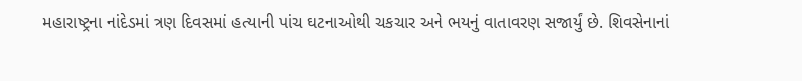મહારાષ્ટ્રના નાંદેડમાં ત્રણ દિવસમાં હત્યાની પાંચ ઘટનાઓથી ચકચાર અને ભયનું વાતાવરણ સજાર્યું છે. શિવસેનાનાં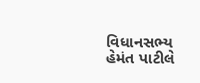વિધાનસભ્ય હેમંત પાટીલે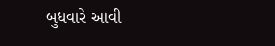બુધવારે આવી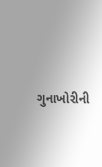ગુનાખોરીની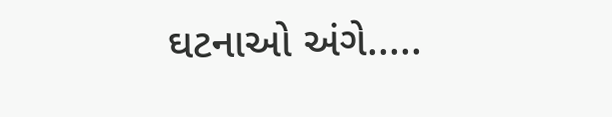ઘટનાઓ અંગે.....